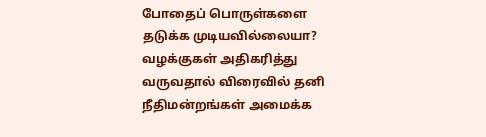போதைப் பொருள்களை தடுக்க முடியவில்லையா? வழக்குகள் அதிகரித்து வருவதால் விரைவில் தனி நீதிமன்றங்கள் அமைக்க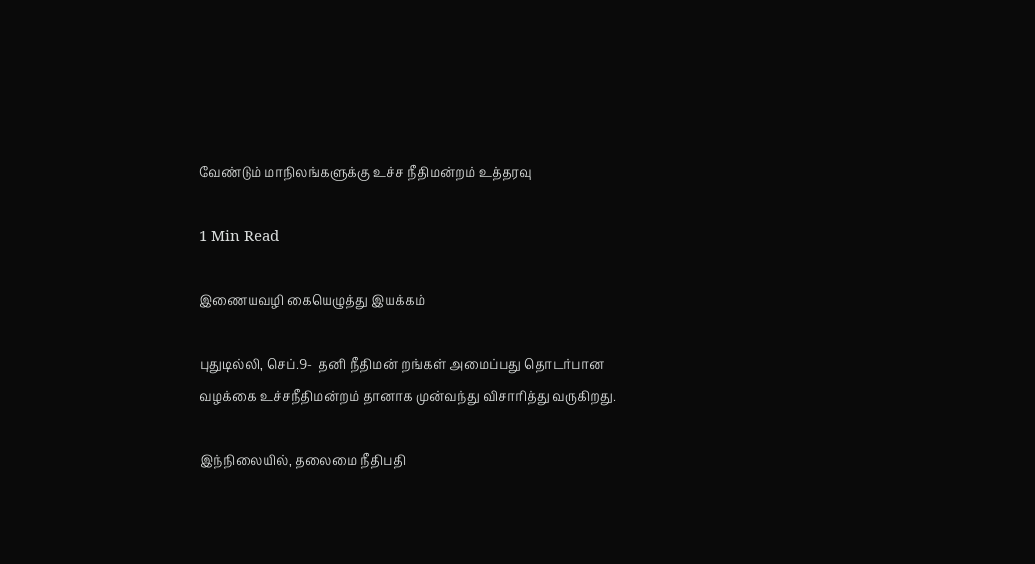வேண்டும் மாநிலங்களுக்கு உச்ச நீதிமன்றம் உத்தரவு

1 Min Read

இணையவழி கையெழுத்து இயக்கம்

புதுடில்லி, செப்.9-  தனி நீதிமன் றங்கள் அமைப்பது தொடர்பான வழக்கை உச்சநீதிமன்றம் தானாக முன்வந்து விசாரித்து வருகிறது.

இந்நிலையில், தலைமை நீதிபதி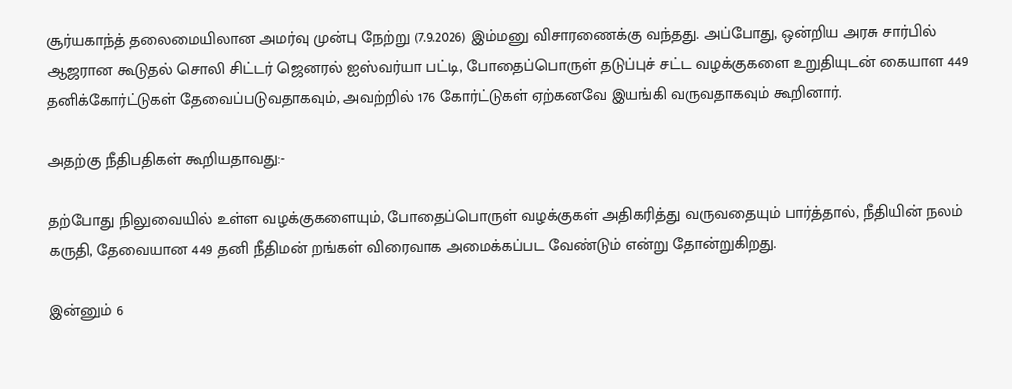சூர்யகாந்த் தலைமையிலான அமர்வு முன்பு நேற்று (7.9.2026) இம்மனு விசாரணைக்கு வந்தது. அப்போது, ஒன்றிய அரசு சார்பில் ஆஜரான கூடுதல் சொலி சிட்டர் ஜெனரல் ஐஸ்வர்யா பட்டி, போதைப்பொருள் தடுப்புச் சட்ட வழக்குகளை உறுதியுடன் கையாள 449 தனிக்கோர்ட்டுகள் தேவைப்படுவதாகவும், அவற்றில் 176 கோர்ட்டுகள் ஏற்கனவே இயங்கி வருவதாகவும் கூறினார்.

அதற்கு நீதிபதிகள் கூறியதாவது:-

தற்போது நிலுவையில் உள்ள வழக்குகளையும், போதைப்பொருள் வழக்குகள் அதிகரித்து வருவதையும் பார்த்தால், நீதியின் நலம் கருதி, தேவையான 449 தனி நீதிமன் றங்கள் விரைவாக அமைக்கப்பட வேண்டும் என்று தோன்றுகிறது.

இன்னும் 6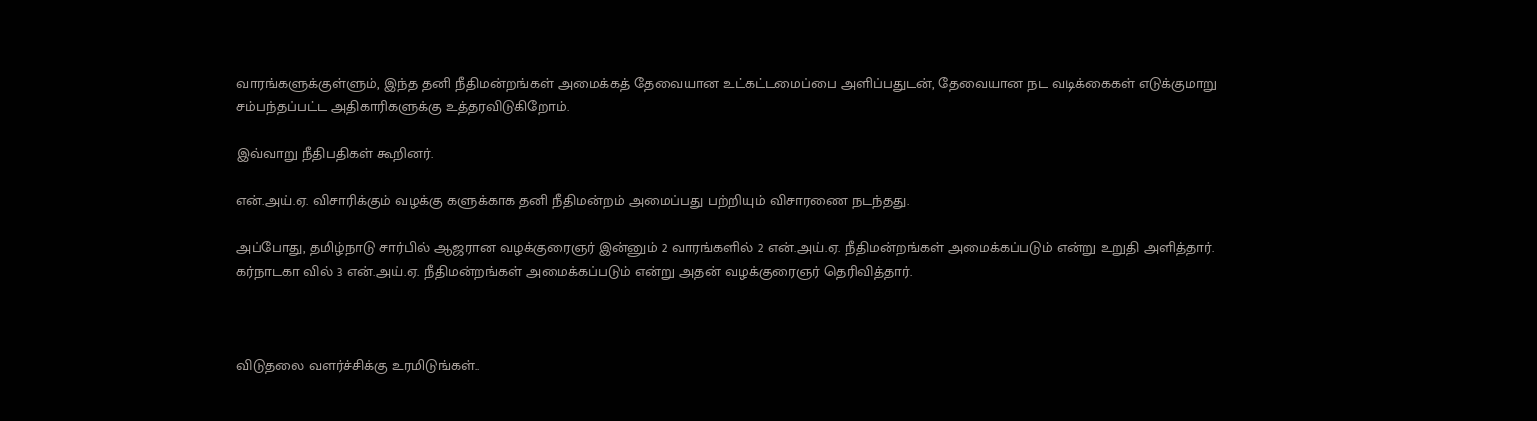வாரங்களுக்குள்ளும், இந்த தனி நீதிமன்றங்கள் அமைக்கத் தேவையான உட்கட்டமைப்பை அளிப்பதுடன், தேவையான நட வடிக்கைகள் எடுக்குமாறு சம்பந்தப்பட்ட அதிகாரிகளுக்கு உத்தரவிடுகிறோம்.

இவ்வாறு நீதிபதிகள் கூறினர்.

என்.அய்.ஏ. விசாரிக்கும் வழக்கு களுக்காக தனி நீதிமன்றம் அமைப்பது பற்றியும் விசாரணை நடந்தது.

அப்போது, தமிழ்நாடு சார்பில் ஆஜரான வழக்குரைஞர் இன்னும் 2 வாரங்களில் 2 என்.அய்.ஏ. நீதிமன்றங்கள் அமைக்கப்படும் என்று உறுதி அளித்தார். கர்நாடகா வில் 3 என்.அய்.ஏ. நீதிமன்றங்கள் அமைக்கப்படும் என்று அதன் வழக்குரைஞர் தெரிவித்தார்.



விடுதலை வளர்ச்சிக்கு உரமிடுங்கள்..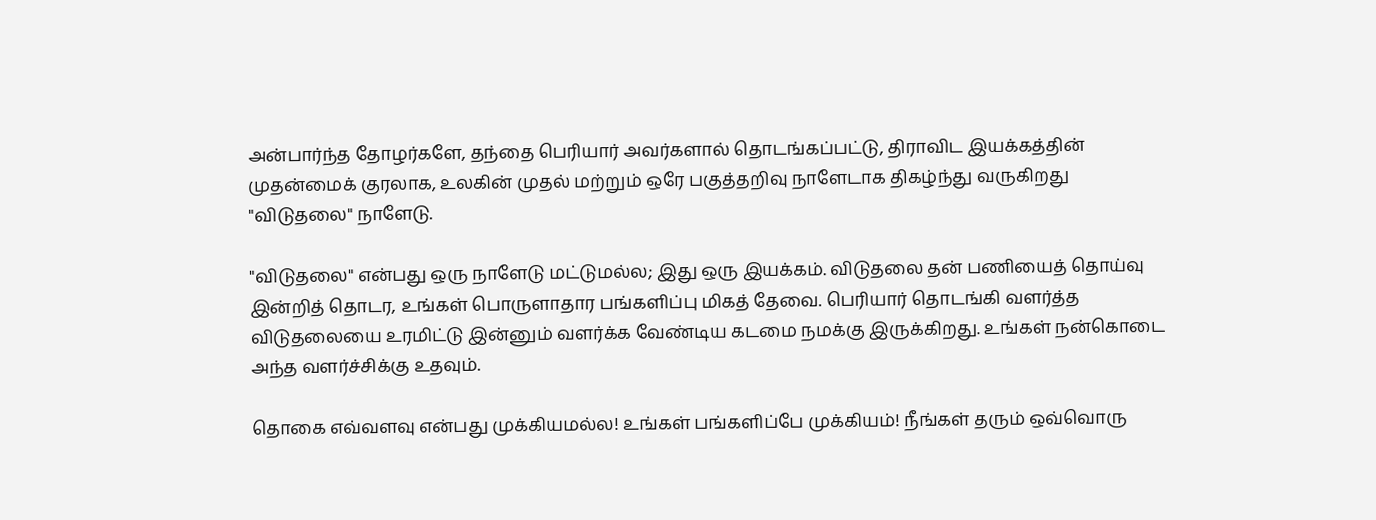அன்பார்ந்த தோழர்களே, தந்தை பெரியார் அவர்களால் தொடங்கப்பட்டு, திராவிட இயக்கத்தின் முதன்மைக் குரலாக, உலகின் முதல் மற்றும் ஒரே பகுத்தறிவு நாளேடாக திகழ்ந்து வருகிறது "விடுதலை" நாளேடு.

"விடுதலை" என்பது ஒரு நாளேடு மட்டுமல்ல; இது ஒரு இயக்கம். விடுதலை தன் பணியைத் தொய்வு இன்றித் தொடர, உங்கள் பொருளாதார பங்களிப்பு மிகத் தேவை. பெரியார் தொடங்கி வளர்த்த விடுதலையை உரமிட்டு இன்னும் வளர்க்க வேண்டிய கடமை நமக்கு இருக்கிறது. உங்கள் நன்கொடை அந்த வளர்ச்சிக்கு உதவும்.

தொகை எவ்வளவு என்பது முக்கியமல்ல! உங்கள் பங்களிப்பே முக்கியம்! நீங்கள் தரும் ஒவ்வொரு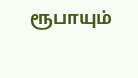ரூபாயும்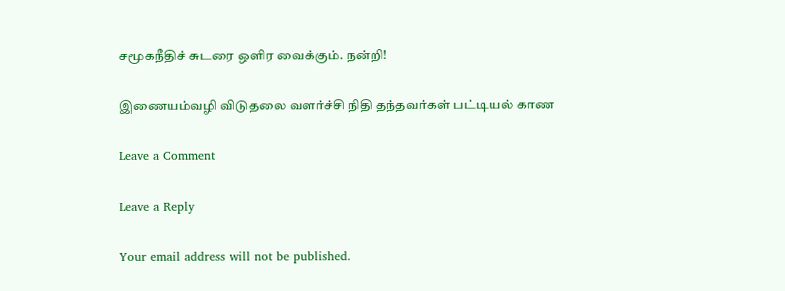சமூகநீதிச் சுடரை ஒளிர வைக்கும். நன்றி!

இணையம்வழி விடுதலை வளர்ச்சி நிதி தந்தவர்கள் பட்டியல் காண

Leave a Comment

Leave a Reply

Your email address will not be published.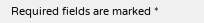Required fields are marked *